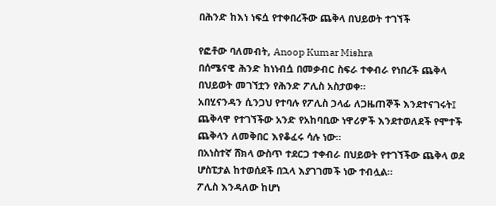በሕንድ ከእነ ነፍሷ የተቀበረችው ጨቅላ በህይወት ተገኘች

የፎቶው ባለመብት, Anoop Kumar Mishra
በሰሜናዊ ሕንድ ከነነብሷ በመቃብር ስፍራ ተቀብራ የነበረች ጨቅላ በህይወት መገኘቷን የሕንድ ፖሊስ አስታወቀ።
አበሂናንዳን ሲንጋህ የተባሉ የፖሊስ ኃላፊ ለጋዜጠኞች እንደተናገሩት፤ ጨቅላዋ የተገኘችው አንድ የአከባቢው ነዋሪዎች እንደተወለደች የሞተች ጨቅላን ለመቅበር እየቆፈሩ ሳሉ ነው።
በአነስተኛ ሸክላ ውስጥ ተደርጋ ተቀብራ በህይወት የተገኘችው ጨቅላ ወደ ሆስፒታል ከተወሰደች በኋላ እያገገመች ነው ተብሏል።
ፖሊስ እንዳለው ከሆነ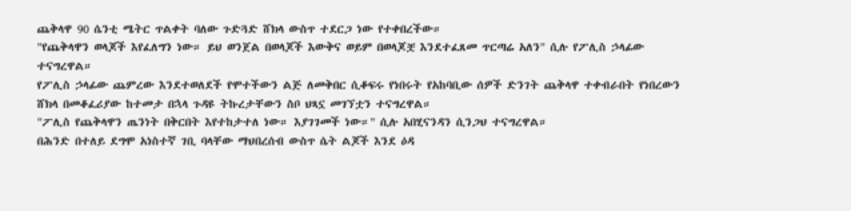ጨቅላዋ 90 ሴንቲ ሜትር ጥልቀት ባለው ጉድጓድ ሸክላ ውስጥ ተደርጋ ነው የተቀበረችው።
"የጨቅላዋን ወላጆች እየፈለግን ነው። ይህ ወንጀል በወላጆች እውቅና ወይም በወላጆቿ እንደተፈጸመ ጥርጣሬ አለን" ሲሉ የፖሊስ ኃላፊው ተናግረዋል።
የፖሊስ ኃላፊው ጨምረው እንደተወለደች የሞተችውን ልጅ ለመቅበር ሲቆፍሩ የነበሩት የአከባቢው ሰዎች ድንገት ጨቅላዋ ተቀብራበት የነበረውን ሸክላ በመቆፈሪያው ከተመታ በኋላ ጉዳዩ ትኩረታቸውን ስቦ ህጻኗ መገኘቷን ተናግረዋል።
"ፖሊስ የጨቅላዋን ጤንነት በቅርበት እየተከታተለ ነው። እያገገመች ነው።" ሲሉ አበሂናንዳን ሲንጋህ ተናግረዋል።
በሕንድ በተለይ ደግሞ አነስተኛ ገቢ ባላቸው ማህበረሰብ ውስጥ ሴት ልጆች እንደ ዕዳ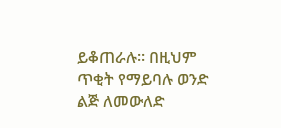ይቆጠራሉ። በዚህም ጥቂት የማይባሉ ወንድ ልጅ ለመውለድ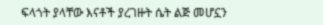ፍላጎት ያላቸው እናቶች ያረገዙት ሴት ልጅ መሆኗን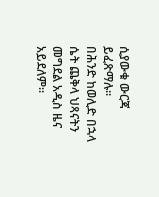ሲያውቁ ውርጃ ይፈጽማሉ።
በሕንድ ከወሊድ በኋላ ሴት ጨቅላ ህጻናትን መግደል አዲስ ዜና አይደለም።